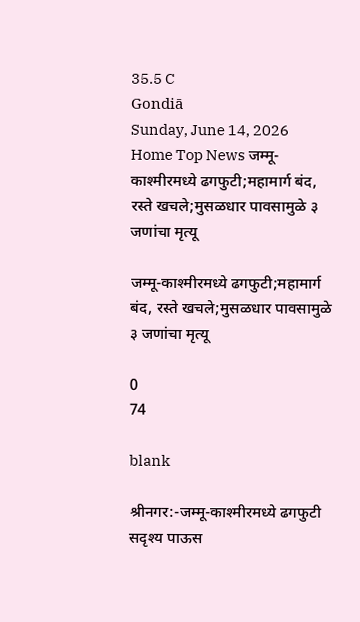35.5 C
Gondiā
Sunday, June 14, 2026
Home Top News जम्मू-काश्मीरमध्ये ढगफुटी;महामार्ग बंद, रस्ते खचले;मुसळधार पावसामुळे ३ जणांचा मृत्यू

जम्मू-काश्मीरमध्ये ढगफुटी;महामार्ग बंद, रस्ते खचले;मुसळधार पावसामुळे ३ जणांचा मृत्यू

0
74

blank

श्रीनगर:-जम्मू-काश्मीरमध्ये ढगफुटी सदृश्य पाऊस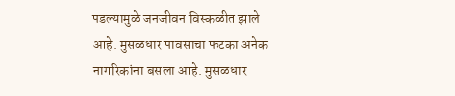पडल्यामुळे जनजीवन विस्कळीत झाले आहे. मुसळधार पावसाचा फटका अनेक नागरिकांना बसला आहे. मुसळधार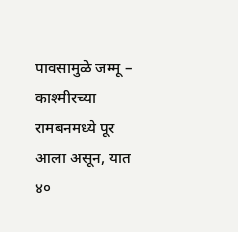पावसामुळे जम्मू – काश्मीरच्या रामबनमध्ये पूर आला असून, यात ४०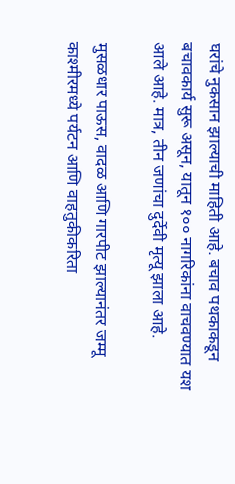घरांचे नुकसान झाल्याची माहिती आहे. बचाव पथकाकडून बचावकार्य सुरू असून, यातून १०० नागरिकांना वाचवण्यात यश आले आहे. मात्र, तीन जणांचा दुर्देवी मृत्यू झाला आहे.

मुसळधार पाऊस, वादळ आणि गारपीट झाल्यानंतर जम्मू काश्मीरमध्ये पर्यटन आणि वाहतुकीकरिता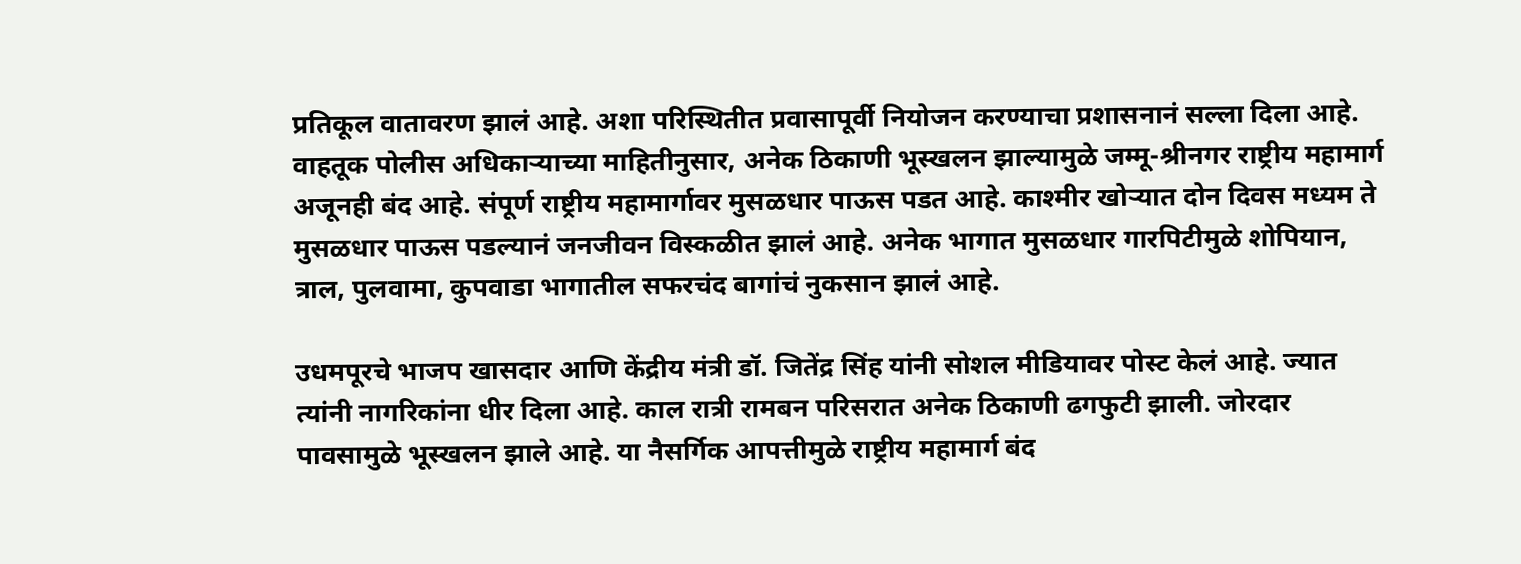प्रतिकूल वातावरण झालं आहे. अशा परिस्थितीत प्रवासापूर्वी नियोजन करण्याचा प्रशासनानं सल्ला दिला आहे. वाहतूक पोलीस अधिकाऱ्याच्या माहितीनुसार, अनेक ठिकाणी भूस्खलन झाल्यामुळे जम्मू-श्रीनगर राष्ट्रीय महामार्ग अजूनही बंद आहे. संपूर्ण राष्ट्रीय महामार्गावर मुसळधार पाऊस पडत आहे. काश्मीर खोऱ्यात दोन दिवस मध्यम ते मुसळधार पाऊस पडल्यानं जनजीवन विस्कळीत झालं आहे. अनेक भागात मुसळधार गारपिटीमुळे शोपियान, त्राल, पुलवामा, कुपवाडा भागातील सफरचंद बागांचं नुकसान झालं आहे.

उधमपूरचे भाजप खासदार आणि केंद्रीय मंत्री डॉ. जितेंद्र सिंह यांनी सोशल मीडियावर पोस्ट केलं आहे. ज्यात त्यांनी नागरिकांना धीर दिला आहे. काल रात्री रामबन परिसरात अनेक ठिकाणी ढगफुटी झाली. जोरदार पावसामुळे भूस्खलन झाले आहे. या नैसर्गिक आपत्तीमुळे राष्ट्रीय महामार्ग बंद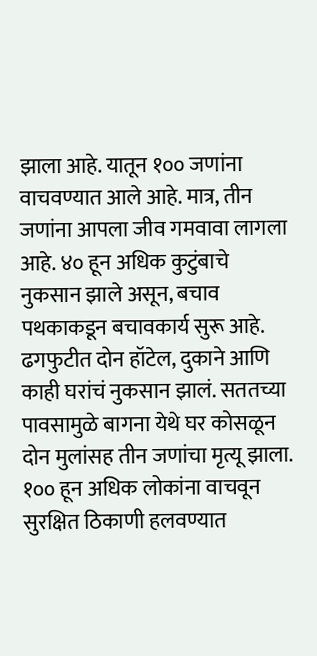झाला आहे. यातून १०० जणांना वाचवण्यात आले आहे. मात्र, तीन जणांना आपला जीव गमवावा लागला आहे. ४० हून अधिक कुटुंबाचे नुकसान झाले असून, बचाव पथकाकडून बचावकार्य सुरू आहे. ढगफुटीत दोन हॉटेल, दुकाने आणि काही घरांचं नुकसान झालं. सततच्या पावसामुळे बागना येथे घर कोसळून दोन मुलांसह तीन जणांचा मृत्यू झाला. १०० हून अधिक लोकांना वाचवून सुरक्षित ठिकाणी हलवण्यात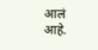आलं आहे.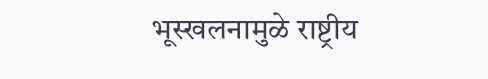भूस्खलनामुळे राष्ट्रीय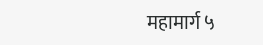महामार्ग ५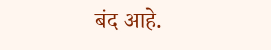बंद आहे.